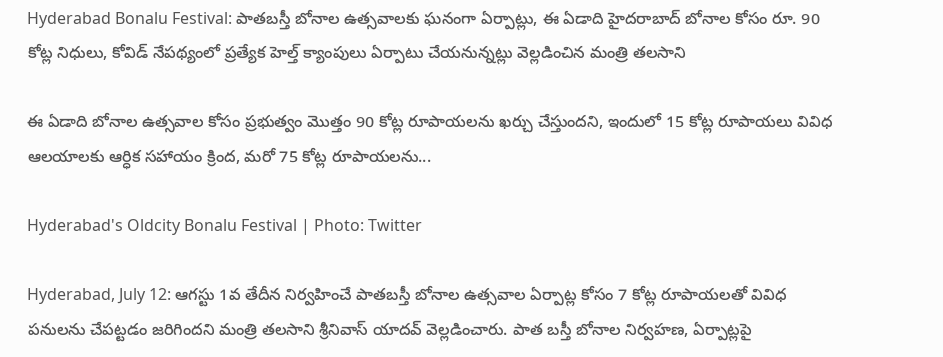Hyderabad Bonalu Festival: పాతబస్తీ బోనాల ఉత్సవాలకు ఘనంగా ఏర్పాట్లు, ఈ ఏడాది హైదరాబాద్ బోనాల కోసం రూ. 90 కోట్ల నిధులు, కోవిడ్ నేపథ్యంలో ప్రత్యేక హెల్త్ క్యాంపులు ఏర్పాటు చేయనున్నట్లు వెల్లడించిన మంత్రి తలసాని

ఈ ఏడాది బోనాల ఉత్సవాల కోసం ప్రభుత్వం మొత్తం 90 కోట్ల రూపాయలను ఖర్చు చేస్తుందని, ఇందులో 15 కోట్ల రూపాయలు వివిధ ఆలయాలకు ఆర్ధిక సహాయం క్రింద, మరో 75 కోట్ల రూపాయలను...

Hyderabad's Oldcity Bonalu Festival | Photo: Twitter

Hyderabad, July 12: ఆగస్టు 1వ తేదీన నిర్వహించే పాతబస్తీ బోనాల ఉత్సవాల ఏర్పాట్ల కోసం 7 కోట్ల రూపాయలతో వివిధ పనులను చేపట్టడం జరిగిందని మంత్రి తలసాని శ్రీనివాస్ యాదవ్ వెల్లడించారు. పాత బస్తీ బోనాల నిర్వహణ, ఏర్పాట్లపై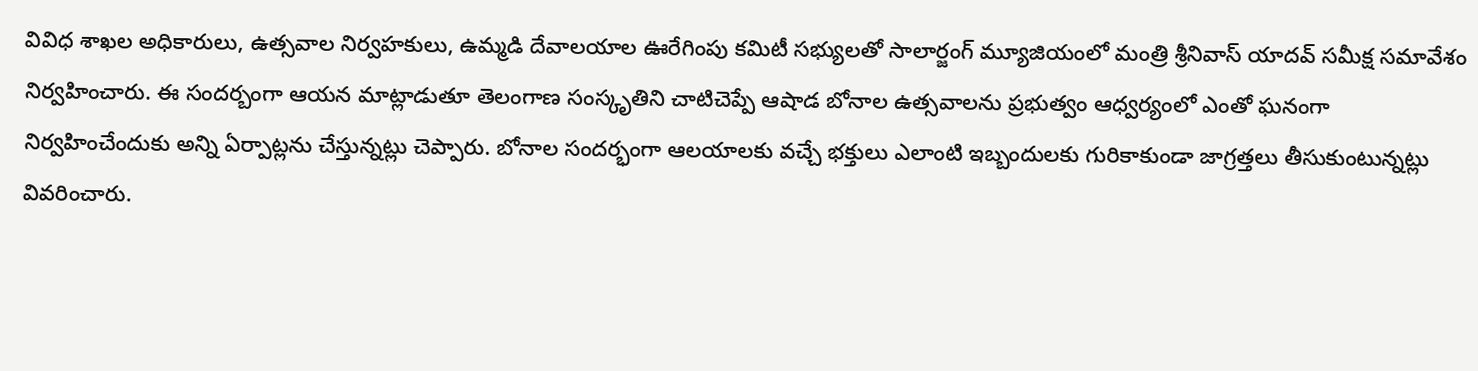వివిధ శాఖల అధికారులు, ఉత్సవాల నిర్వహకులు, ఉమ్మడి దేవాలయాల ఊరేగింపు కమిటీ సభ్యులతో సాలార్జంగ్ మ్యూజియంలో మంత్రి శ్రీనివాస్ యాదవ్ సమీక్ష సమావేశం నిర్వహించారు. ఈ సందర్బంగా ఆయన మాట్లాడుతూ తెలంగాణ సంస్కృతిని చాటిచెప్పే ఆషాడ బోనాల ఉత్సవాలను ప్రభుత్వం ఆధ్వర్యంలో ఎంతో ఘనంగా నిర్వహించేందుకు అన్ని ఏర్పాట్లను చేస్తున్నట్లు చెప్పారు. బోనాల సందర్భంగా ఆలయాలకు వచ్చే భక్తులు ఎలాంటి ఇబ్బందులకు గురికాకుండా జాగ్రత్తలు తీసుకుంటున్నట్లు వివరించారు.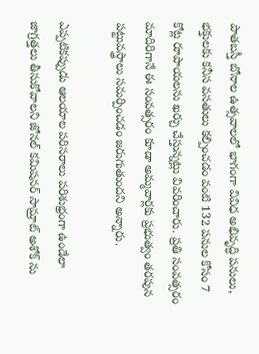పాతబస్తీ బోనాల ఉత్సవాలలో భాగంగా వివిధ అభివృద్ధి పనులు, భక్తులకు కనీస వసతులు కల్పించడం వంటి 132 పనుల కోసం 7 కోట్ల రూపాయలను ఖర్చు చేస్తున్నట్లు వివరించారు. ప్రతి సంవత్సరం మాదిరిగానే ఈ సంవత్సరం కూడా అమ్మవార్లకు ప్రభుత్వం తరపున పట్టువస్త్రాలు సమర్పించడం జరుగుతుందని అన్నారు.

ఎప్పటికప్పుడు ఆలయాల పరిసరాలు పరిశుభ్రంగా ఉండేలా జాగ్రత్తలు తీసుకోవాలని జోనల్ కమిషనర్ సామ్రాట్ అశోక్ ను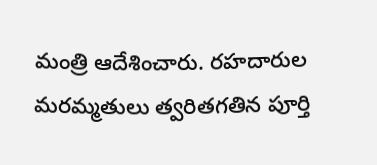మంత్రి ఆదేశించారు. రహదారుల మరమ్మతులు త్వరితగతిన పూర్తి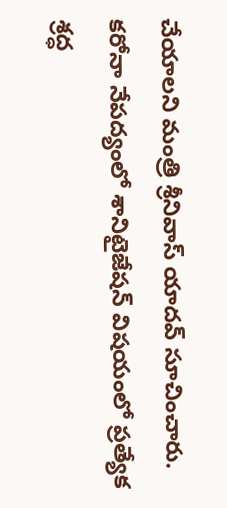చేయాలని మంత్రి శ్రీనివాస్ యాదవ్ సూచించారు. కరోనా నేపద్యంలో శానిటైజేషన్ విషయంలో ప్రత్యేక శ్రద్ధ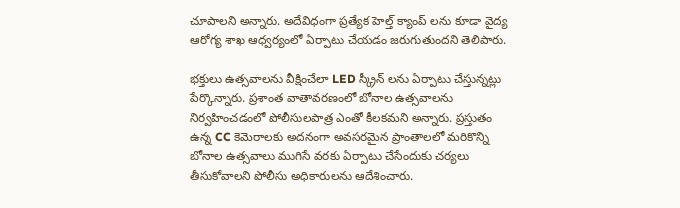చూపాలని అన్నారు. అదేవిధంగా ప్రత్యేక హెల్త్ క్యాంప్ లను కూడా వైద్య ఆరోగ్య శాఖ ఆధ్వర్యంలో ఏర్పాటు చేయడం జరుగుతుందని తెలిపారు.

భక్తులు ఉత్సవాలను వీక్షించేలా LED స్క్రీన్ లను ఏర్పాటు చేస్తున్నట్లు పేర్కొన్నారు. ప్రశాంత వాతావరణంలో బోనాల ఉత్సవాలను నిర్వహించడంలో పోలీసులపాత్ర ఎంతో కీలకమని అన్నారు. ప్రస్తుతం ఉన్న CC కెమెరాలకు అదనంగా అవసరమైన ప్రాంతాలలో మరికొన్ని బోనాల ఉత్సవాలు ముగిసే వరకు ఏర్పాటు చేసేందుకు చర్యలు తీసుకోవాలని పోలీసు అధికారులను ఆదేశించారు.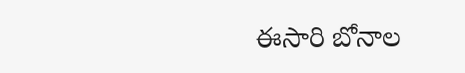ఈసారి బోనాల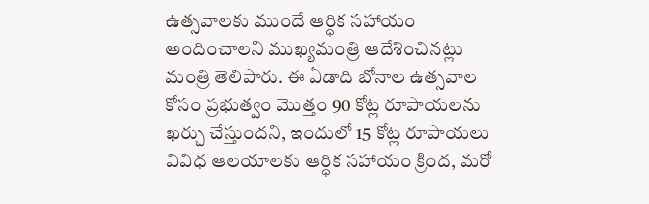ఉత్సవాలకు ముందే ఆర్ధిక సహాయం అందించాలని ముఖ్యమంత్రి ఆదేశించినట్లు మంత్రి తెలిపారు. ఈ ఏడాది బోనాల ఉత్సవాల కోసం ప్రభుత్వం మొత్తం 90 కోట్ల రూపాయలను ఖర్చు చేస్తుందని, ఇందులో 15 కోట్ల రూపాయలు వివిధ ఆలయాలకు ఆర్ధిక సహాయం క్రింద, మరో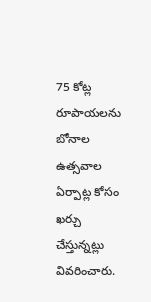75 కోట్ల రూపాయలను బోనాల ఉత్సవాల ఏర్పాట్ల కోసం ఖర్చు చేస్తున్నట్లు వివరించారు.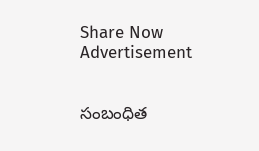Share Now
Advertisement


సంబంధిత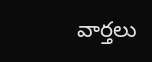వార్తలు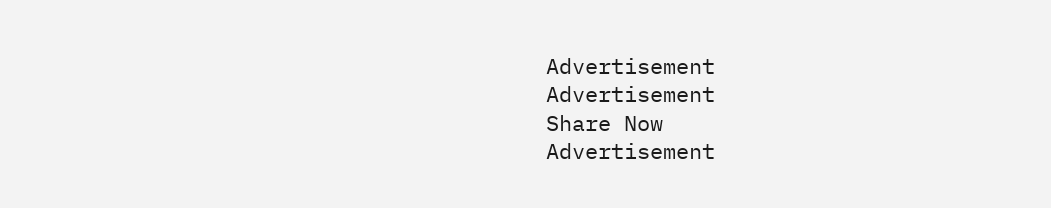Advertisement
Advertisement
Share Now
Advertisement